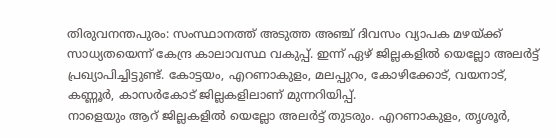തിരുവനന്തപുരം: സംസ്ഥാനത്ത് അടുത്ത അഞ്ച് ദിവസം വ്യാപക മഴയ്ക്ക് സാധ്യതയെന്ന് കേന്ദ്ര കാലാവസ്ഥ വകുപ്പ്. ഇന്ന് ഏഴ് ജില്ലകളിൽ യെല്ലോ അലർട്ട് പ്രഖ്യാപിച്ചിട്ടുണ്ട്. കോട്ടയം, എറണാകുളം, മലപ്പുറം, കോഴിക്കോട്, വയനാട്, കണ്ണൂർ, കാസർകോട് ജില്ലകളിലാണ് മുന്നറിയിപ്പ്.
നാളെയും ആറ് ജില്ലകളിൽ യെല്ലോ അലർട്ട് തുടരും. എറണാകുളം, തൃശൂർ,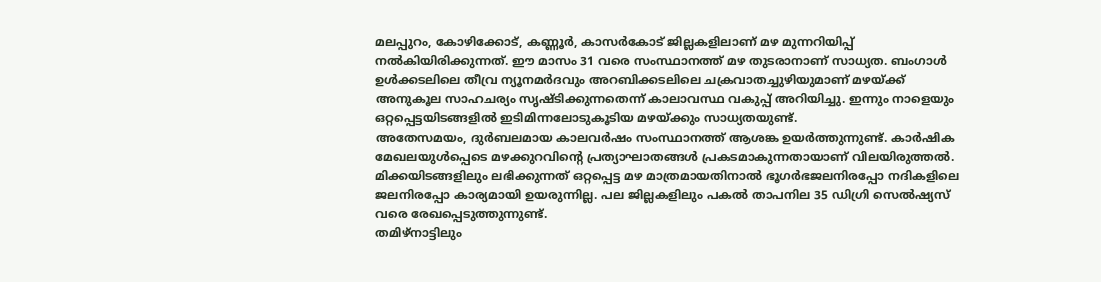മലപ്പുറം, കോഴിക്കോട്, കണ്ണൂർ, കാസർകോട് ജില്ലകളിലാണ് മഴ മുന്നറിയിപ്പ് നൽകിയിരിക്കുന്നത്. ഈ മാസം 31 വരെ സംസ്ഥാനത്ത് മഴ തുടരാനാണ് സാധ്യത. ബംഗാൾ ഉൾക്കടലിലെ തീവ്ര ന്യൂനമർദവും അറബിക്കടലിലെ ചക്രവാതച്ചുഴിയുമാണ് മഴയ്ക്ക് അനുകൂല സാഹചര്യം സൃഷ്ടിക്കുന്നതെന്ന് കാലാവസ്ഥ വകുപ്പ് അറിയിച്ചു. ഇന്നും നാളെയും ഒറ്റപ്പെട്ടയിടങ്ങളിൽ ഇടിമിന്നലോടുകൂടിയ മഴയ്ക്കും സാധ്യതയുണ്ട്.
അതേസമയം, ദുർബലമായ കാലവർഷം സംസ്ഥാനത്ത് ആശങ്ക ഉയർത്തുന്നുണ്ട്. കാർഷിക മേഖലയുൾപ്പെടെ മഴക്കുറവിന്റെ പ്രത്യാഘാതങ്ങൾ പ്രകടമാകുന്നതായാണ് വിലയിരുത്തൽ. മിക്കയിടങ്ങളിലും ലഭിക്കുന്നത് ഒറ്റപ്പെട്ട മഴ മാത്രമായതിനാൽ ഭൂഗർഭജലനിരപ്പോ നദികളിലെ ജലനിരപ്പോ കാര്യമായി ഉയരുന്നില്ല. പല ജില്ലകളിലും പകൽ താപനില 35 ഡിഗ്രി സെൽഷ്യസ് വരെ രേഖപ്പെടുത്തുന്നുണ്ട്.
തമിഴ്നാട്ടിലും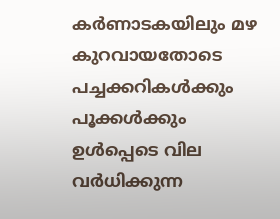കർണാടകയിലും മഴ കുറവായതോടെ പച്ചക്കറികൾക്കും പൂക്കൾക്കും ഉൾപ്പെടെ വില വർധിക്കുന്ന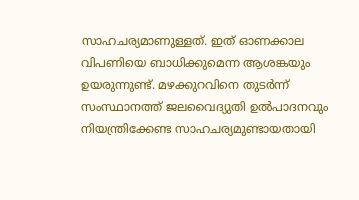സാഹചര്യമാണുള്ളത്. ഇത് ഓണക്കാല വിപണിയെ ബാധിക്കുമെന്ന ആശങ്കയും ഉയരുന്നുണ്ട്. മഴക്കുറവിനെ തുടർന്ന് സംസ്ഥാനത്ത് ജലവൈദ്യുതി ഉൽപാദനവും നിയന്ത്രിക്കേണ്ട സാഹചര്യമുണ്ടായതായി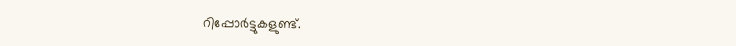റിപ്പോർട്ടുകളുണ്ട്.